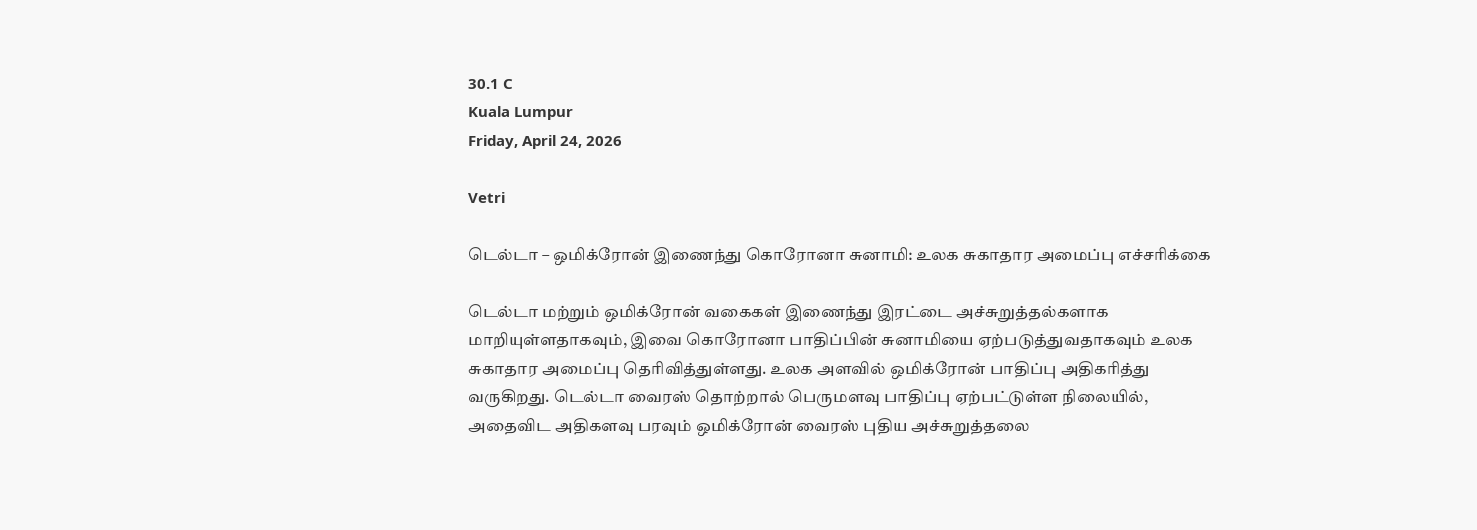30.1 C
Kuala Lumpur
Friday, April 24, 2026

Vetri

டெல்டா – ஒமிக்ரோன் இணைந்து கொரோனா சுனாமி: உலக சுகாதார அமைப்பு எச்சரிக்கை

டெல்டா மற்றும் ஒமிக்ரோன் வகைகள் இணைந்து இரட்டை அச்சுறுத்தல்களாக மாறியுள்ளதாகவும், இவை கொரோனா பாதிப்பின் சுனாமியை ஏற்படுத்துவதாகவும் உலக சுகாதார அமைப்பு தெரிவித்துள்ளது. உலக அளவில் ஒமிக்ரோன் பாதிப்பு அதிகரித்து வருகிறது. டெல்டா வைரஸ் தொற்றால் பெருமளவு பாதிப்பு ஏற்பட்டுள்ள நிலையில், அதைவிட அதிகளவு பரவும் ஒமிக்ரோன் வைரஸ் புதிய அச்சுறுத்தலை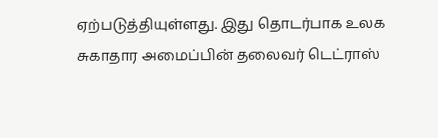ஏற்படுத்தியுள்ளது. இது தொடர்பாக உலக சுகாதார அமைப்பின் தலைவர் டெட்ராஸ்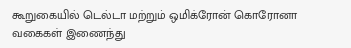கூறுகையில் டெல்டா மற்றும் ஒமிக்ரோன் கொரோனா வகைகள் இணைந்து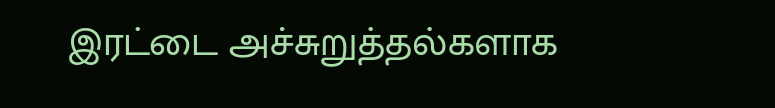இரட்டை அச்சுறுத்தல்களாக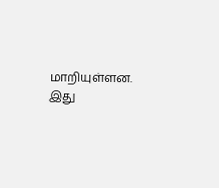மாறியுள்ளன. இது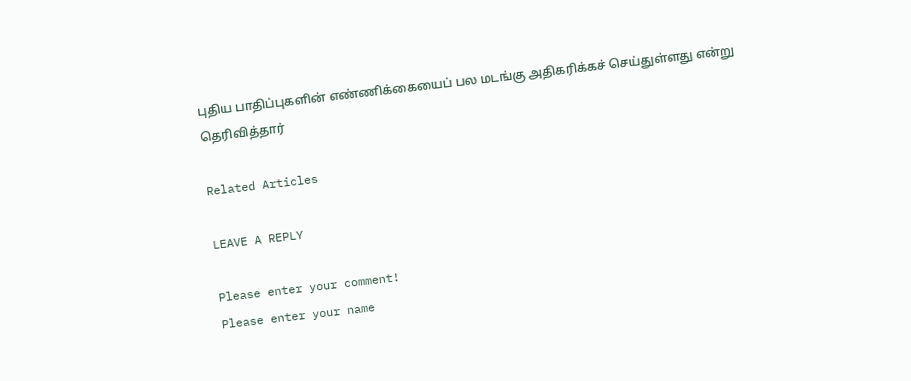புதிய பாதிப்புகளின் எண்ணிக்கையைப் பல மடங்கு அதிகரிக்கச் செய்துள்ளது என்று தெரிவித்தார்

Related Articles

LEAVE A REPLY

Please enter your comment!
Please enter your name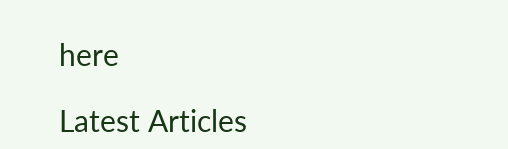here

Latest Articles